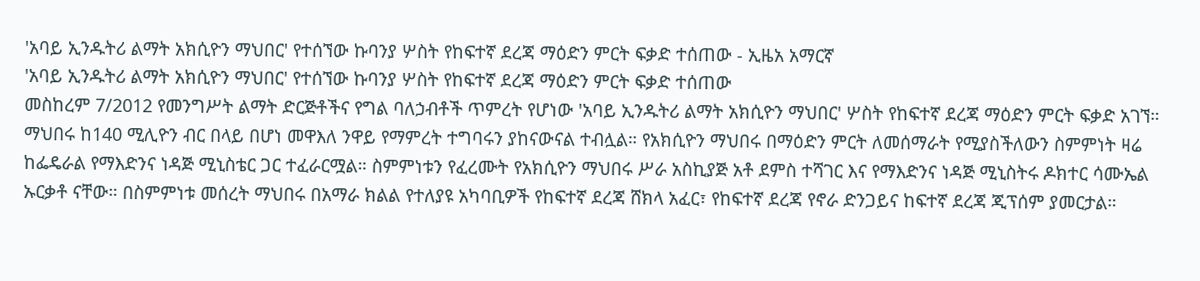'አባይ ኢንዱትሪ ልማት አክሲዮን ማህበር' የተሰኘው ኩባንያ ሦስት የከፍተኛ ደረጃ ማዕድን ምርት ፍቃድ ተሰጠው - ኢዜአ አማርኛ
'አባይ ኢንዱትሪ ልማት አክሲዮን ማህበር' የተሰኘው ኩባንያ ሦስት የከፍተኛ ደረጃ ማዕድን ምርት ፍቃድ ተሰጠው
መስከረም 7/2012 የመንግሥት ልማት ድርጅቶችና የግል ባለኃብቶች ጥምረት የሆነው 'አባይ ኢንዱትሪ ልማት አክሲዮን ማህበር' ሦስት የከፍተኛ ደረጃ ማዕድን ምርት ፍቃድ አገኘ። ማህበሩ ከ140 ሚሊዮን ብር በላይ በሆነ መዋእለ ንዋይ የማምረት ተግባሩን ያከናውናል ተብሏል። የአክሲዮን ማህበሩ በማዕድን ምርት ለመሰማራት የሚያስችለውን ስምምነት ዛሬ ከፌዴራል የማእድንና ነዳጅ ሚኒስቴር ጋር ተፈራርሟል። ስምምነቱን የፈረሙት የአክሲዮን ማህበሩ ሥራ አስኪያጅ አቶ ደምስ ተሻገር እና የማእድንና ነዳጅ ሚኒስትሩ ዶክተር ሳሙኤል ኡርቃቶ ናቸው። በስምምነቱ መሰረት ማህበሩ በአማራ ክልል የተለያዩ አካባቢዎች የከፍተኛ ደረጃ ሸክላ አፈር፣ የከፍተኛ ደረጃ የኖራ ድንጋይና ከፍተኛ ደረጃ ጂፕሰም ያመርታል።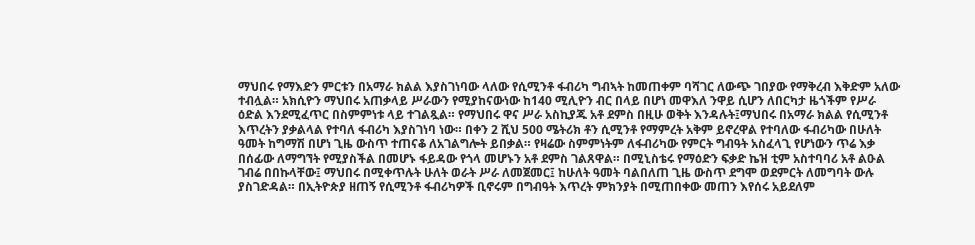ማህበሩ የማእድን ምርቱን በአማራ ክልል እያስገነባው ላለው የሲሚንቶ ፋብሪካ ግብኣት ከመጠቀም ባሻገር ለውጭ ገበያው የማቅረብ እቅድም አለው ተብሏል። አክሲዮን ማህበሩ አጠቃላይ ሥራውን የሚያከናውነው ከ140 ሚሊዮን ብር በላይ በሆነ መዋእለ ንዋይ ሲሆን ለበርካታ ዜጎችም የሥራ ዕድል እንደሚፈጥር በስምምነቱ ላይ ተገልጿል። የማህበሩ ዋና ሥራ አስኪያጁ አቶ ደምስ በዚሁ ወቅት እንዳሉት፤ማህበሩ በአማራ ክልል የሲሚንቶ እጥረትን ያቃልላል የተባለ ፋብሪካ እያስገነባ ነው። በቀን 2 ሺህ 500 ሜትሪክ ቶን ሲሚንቶ የማምረት አቅም ይኖረዋል የተባለው ፋብሪካው በሁለት ዓመት ከግማሽ በሆነ ጊዜ ውስጥ ተጠናቆ ለአገልግሎት ይበቃል። የዛሬው ስምምነትም ለፋብሪካው የምርት ግብዓት አስፈላጊ የሆነውን ጥሬ እቃ በሰፊው ለማግኘት የሚያስችል በመሆኑ ፋይዳው የጎላ መሆኑን አቶ ደምስ ገልጸዋል። በሚኒስቴሩ የማዕድን ፍቃድ ኬዝ ቲም አስተባባሪ አቶ ልዑል ገብሬ በበኩላቸው፤ ማህበሩ በሚቀጥሉት ሁለት ወራት ሥራ ለመጀመር፤ ከሁለት ዓመት ባልበለጠ ጊዜ ውስጥ ደግሞ ወደምርት ለመግባት ውሉ ያስገድዳል። በኢትዮጵያ ዘጠኝ የሲሚንቶ ፋብሪካዎች ቢኖሩም በግብዓት እጥረት ምክንያት በሚጠበቀው መጠን እየሰሩ አይደለም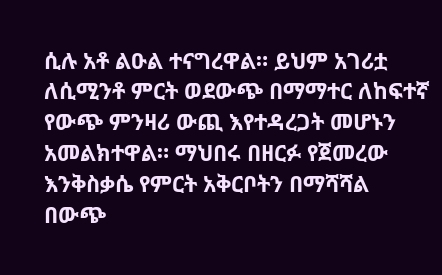ሲሉ አቶ ልዑል ተናግረዋል። ይህም አገሪቷ ለሲሚንቶ ምርት ወደውጭ በማማተር ለከፍተኛ የውጭ ምንዛሪ ውጪ እየተዳረጋት መሆኑን አመልክተዋል። ማህበሩ በዘርፉ የጀመረው እንቅስቃሴ የምርት አቅርቦትን በማሻሻል በውጭ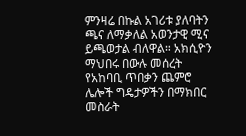ምንዛሬ በኩል አገሪቱ ያለባትን ጫና ለማቃለል አወንታዊ ሚና ይጫወታል ብለዋል። አክሲዮን ማህበሩ በውሉ መሰረት የአከባቢ ጥበቃን ጨምሮ ሌሎች ግዴታዎችን በማክበር መስራት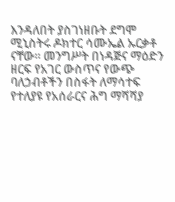እንዳለበት ያስገነዘቡት ደግሞ ሚኒስትሩ ዶክተር ሳሙኤል ኡርቃቶ ናቸው። መንግሥት በነዳጅና ማዕድን ዘርፍ የአገር ውስጥና የውጭ ባለኃብቶችን በስፋት ለማሳተፍ የተለያዩ የአሰራርና ሕግ ማሻሻያ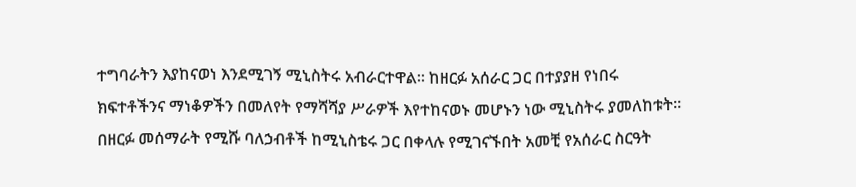ተግባራትን እያከናወነ እንደሚገኝ ሚኒስትሩ አብራርተዋል። ከዘርፉ አሰራር ጋር በተያያዘ የነበሩ ክፍተቶችንና ማነቆዎችን በመለየት የማሻሻያ ሥራዎች እየተከናወኑ መሆኑን ነው ሚኒስትሩ ያመለከቱት። በዘርፉ መሰማራት የሚሹ ባለኃብቶች ከሚኒስቴሩ ጋር በቀላሉ የሚገናኙበት አመቺ የአሰራር ስርዓት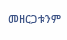መዘርጋቱንም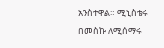አንስተዋል። ሚኒስቴሩ በመስኩ ለሚሰማሩ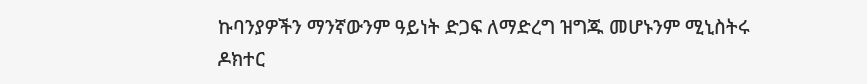ኩባንያዎችን ማንኛውንም ዓይነት ድጋፍ ለማድረግ ዝግጁ መሆኑንም ሚኒስትሩ ዶክተር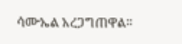ሳሙኤል አረጋግጠዋል።